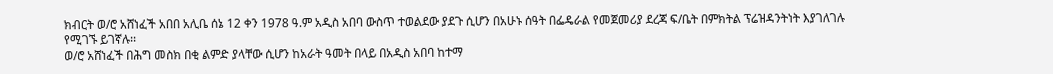ክብርት ወ/ሮ አሸነፈች አበበ አሊቤ ሰኔ 12 ቀን 1978 ዓ.ም አዲስ አበባ ውስጥ ተወልደው ያደጉ ሲሆን በአሁኑ ሰዓት በፌዴራል የመጀመሪያ ደረጃ ፍ/ቤት በምክትል ፕሬዝዳንትነት እያገለገሉ የሚገኙ ይገኛሉ፡፡
ወ/ሮ አሸነፈች በሕግ መስክ በቂ ልምድ ያላቸው ሲሆን ከአራት ዓመት በላይ በአዲስ አበባ ከተማ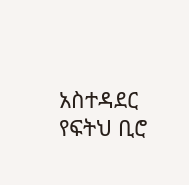አስተዳደር የፍትህ ቢሮ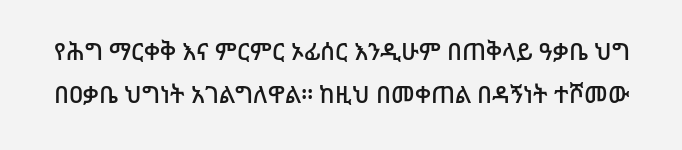የሕግ ማርቀቅ እና ምርምር ኦፊሰር እንዲሁም በጠቅላይ ዓቃቤ ህግ በዐቃቤ ህግነት አገልግለዋል፡፡ ከዚህ በመቀጠል በዳኝነት ተሾመው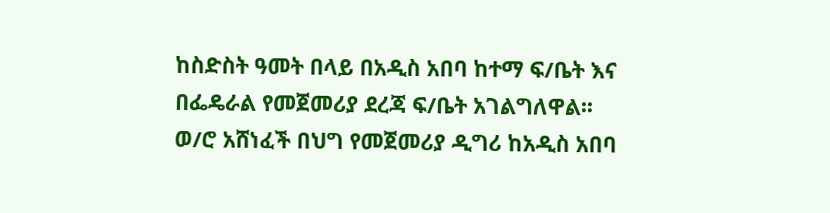ከስድስት ዓመት በላይ በአዲስ አበባ ከተማ ፍ/ቤት እና በፌዴራል የመጀመሪያ ደረጃ ፍ/ቤት አገልግለዋል፡፡
ወ/ሮ አሸነፈች በህግ የመጀመሪያ ዲግሪ ከአዲስ አበባ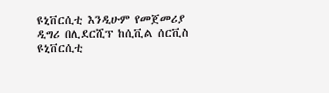ዩኒቨርሲቲ እንዲሁም የመጀመሪያ ዲግሪ በሊደርሺፕ ከሲቪል ሰርቪስ ዩኒቨርሲቲ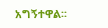አግኝተዋል፡፡